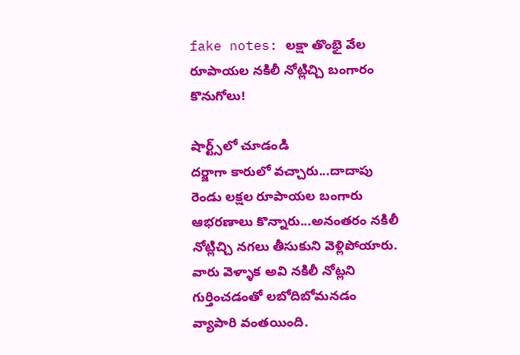fake notes: లక్షా తొంభై వేల రూపాయల నకిలీ నోట్లిచ్చి బంగారం కొనుగోలు!

షార్ట్స్‌లో చూడండి
దర్జాగా కారులో వచ్చారు...దాదాపు రెండు లక్షల రూపాయల బంగారు ఆభరణాలు కొన్నారు...అనంతరం నకిలీ నోట్లిచ్చి నగలు తీసుకుని వెళ్లిపోయారు. వారు వెళ్ళాక అవి నకిలీ నోట్లని గుర్తించడంతో లబోదిబోమనడం వ్యాపారి వంతయింది.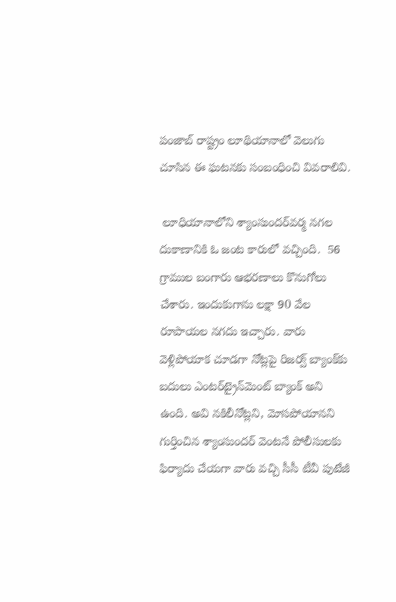పంజాబ్‌ రాష్ట్రం లూథియానాలో వెలుగు చూసిన ఈ ఘటనకు సంబంధించి వివరాలివి.

 లూధియానాలోని శ్యాంసుందర్‌వర్మ నగల దుకాణానికి ఓ జంట కారులో వచ్చింది.  56 గ్రాముల బంగారు ఆభరణాలు కొనుగోలు చేశారు. ఇందుకుగాను లక్షా 90 వేల రూపాయల నగదు ఇచ్చారు. వారు వెళ్లిపోయాక చూడగా నోట్లపై రిజర్వ్‌ బ్యాంక్‌కు బదులు ఎంటర్‌ట్రైన్‌మెంట్‌ బ్యాంక్‌ అని ఉంది. అవి నకిలీనోట్లని, మోసపోయానని గుర్తించిన శ్యాంసుందర్‌ వెంటనే పోలీసులకు ఫిర్యాదు చేయగా వారు వచ్చి సీసీ టీవీ పుటేజీ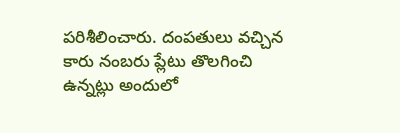పరిశీలించారు. దంపతులు వచ్చిన కారు నంబరు ప్లేటు తొలగించి ఉన్నట్లు అందులో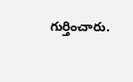గుర్తించారు.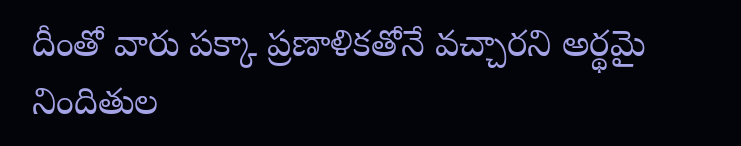దీంతో వారు పక్కా ప్రణాళికతోనే వచ్చారని అర్థమై నిందితుల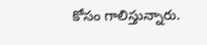కోసం గాలిస్తున్నారు.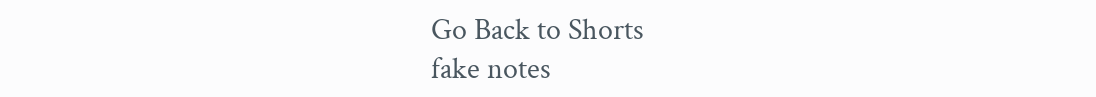Go Back to Shorts
fake notes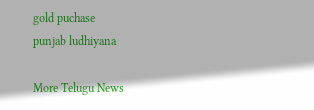gold puchase
punjab ludhiyana

More Telugu News